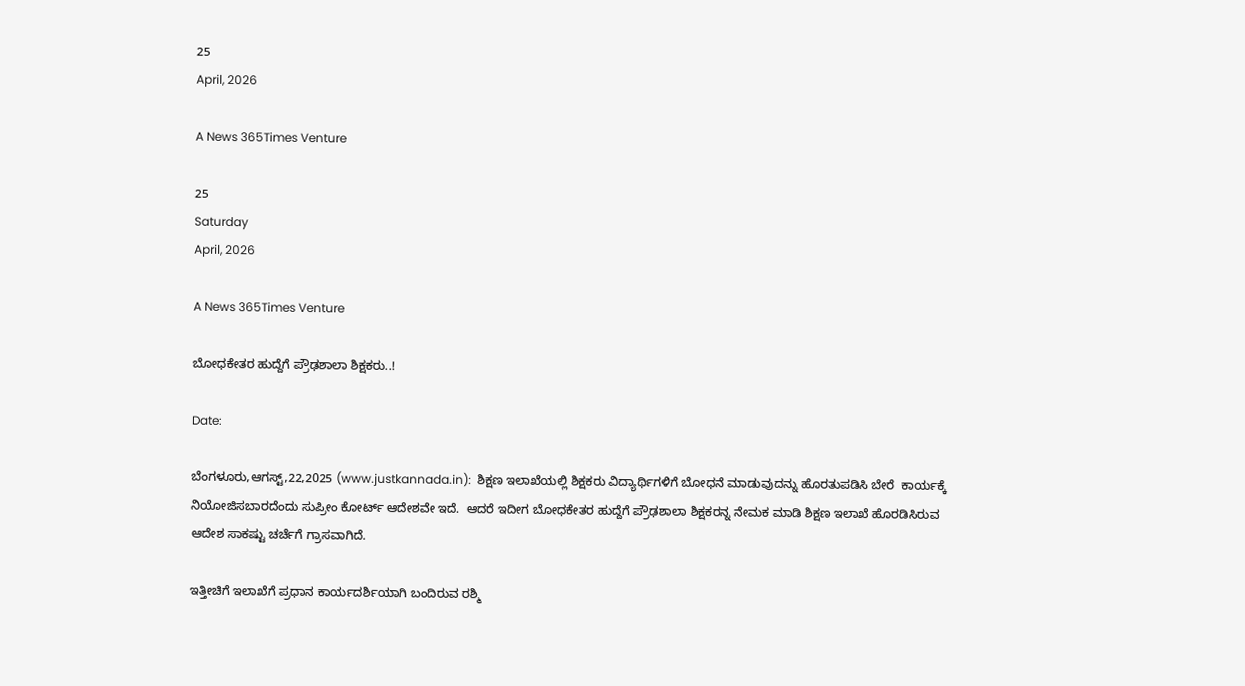25
April, 2026

A News 365Times Venture

25
Saturday
April, 2026

A News 365Times Venture

ಬೋಧಕೇತರ ಹುದ್ದೆಗೆ ಪ್ರೌಢಶಾಲಾ ಶಿಕ್ಷಕರು..!

Date:

ಬೆಂಗಳೂರು,ಆಗಸ್ಟ್,22,2025 (www.justkannada.in):  ಶಿಕ್ಷಣ ಇಲಾಖೆಯಲ್ಲಿ ಶಿಕ್ಷಕರು ವಿದ್ಯಾರ್ಥಿಗಳಿಗೆ ಬೋಧನೆ ಮಾಡುವುದನ್ನು ಹೊರತುಪಡಿಸಿ ಬೇರೆ  ಕಾರ್ಯಕ್ಕೆ ನಿಯೋಜಿಸಬಾರದೆಂದು ಸುಪ್ರೀಂ ಕೋರ್ಟ್ ಆದೇಶವೇ ಇದೆ.  ಆದರೆ ಇದೀಗ ಬೋಧಕೇತರ ಹುದ್ದೆಗೆ ಪ್ರೌಢಶಾಲಾ ಶಿಕ್ಷಕರನ್ನ ನೇಮಕ ಮಾಡಿ ಶಿಕ್ಷಣ ಇಲಾಖೆ ಹೊರಡಿಸಿರುವ ಆದೇಶ ಸಾಕಷ್ಟು ಚರ್ಚೆಗೆ ಗ್ರಾಸವಾಗಿದೆ.

ಇತ್ತೀಚಿಗೆ ಇಲಾಖೆಗೆ ಪ್ರಧಾನ ಕಾರ್ಯದರ್ಶಿಯಾಗಿ ಬಂದಿರುವ ರಶ್ಮಿ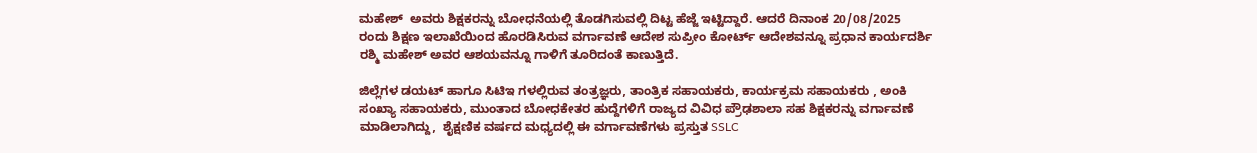ಮಹೇಶ್  ಅವರು ಶಿಕ್ಷಕರನ್ನು ಬೋಧನೆಯಲ್ಲಿ ತೊಡಗಿಸುವಲ್ಲಿ ದಿಟ್ಟ ಹೆಜ್ಜೆ ಇಟ್ಟಿದ್ದಾರೆ. ಆದರೆ ದಿನಾಂಕ 20/08/2025 ರಂದು ಶಿಕ್ಷಣ ಇಲಾಖೆಯಿಂದ ಹೊರಡಿಸಿರುವ ವರ್ಗಾವಣೆ ಆದೇಶ ಸುಪ್ರೀಂ ಕೋರ್ಟ್ ಆದೇಶವನ್ನೂ ಪ್ರಧಾನ ಕಾರ್ಯದರ್ಶಿ ರಶ್ಮಿ ಮಹೇಶ್ ಅವರ ಆಶಯವನ್ನೂ ಗಾಳಿಗೆ ತೂರಿದಂತೆ ಕಾಣುತ್ತಿದೆ.

ಜಿಲ್ಲೆಗಳ ಡಯಟ್ ಹಾಗೂ ಸಿಟಿಇ ಗಳಲ್ಲಿರುವ ತಂತ್ರಜ್ಞರು, ತಾಂತ್ರಿಕ ಸಹಾಯಕರು, ಕಾರ್ಯಕ್ರಮ ಸಹಾಯಕರು , ಅಂಕಿ ಸಂಖ್ಯಾ ಸಹಾಯಕರು, ಮುಂತಾದ ಬೋಧಕೇತರ ಹುದ್ದೆಗಳಿಗೆ ರಾಜ್ಯದ ವಿವಿಧ ಪ್ರೌಢಶಾಲಾ ಸಹ ಶಿಕ್ಷಕರನ್ನು ವರ್ಗಾವಣೆ ಮಾಡಿಲಾಗಿದ್ದು,  ಶೈಕ್ಷಣಿಕ ವರ್ಷದ ಮಧ್ಯದಲ್ಲಿ ಈ ವರ್ಗಾವಣೆಗಳು ಪ್ರಸ್ತುತ SSLC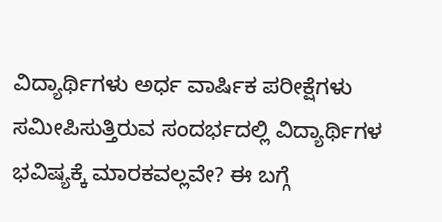ವಿದ್ಯಾರ್ಥಿಗಳು ಅರ್ಧ ವಾರ್ಷಿಕ ಪರೀಕ್ಷೆಗಳು ಸಮೀಪಿಸುತ್ತಿರುವ ಸಂದರ್ಭದಲ್ಲಿ ವಿದ್ಯಾರ್ಥಿಗಳ ಭವಿಷ್ಯಕ್ಕೆ ಮಾರಕವಲ್ಲವೇ? ಈ ಬಗ್ಗೆ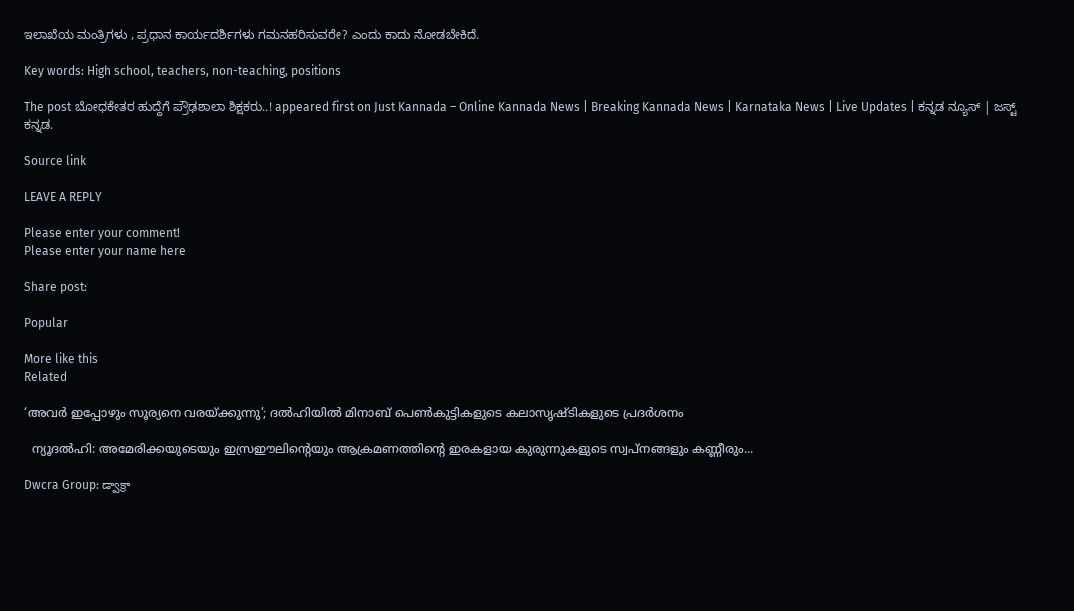ಇಲಾಖೆಯ ಮಂತ್ರಿಗಳು , ಪ್ರಧಾನ ಕಾರ್ಯದರ್ಶಿಗಳು ಗಮನಹರಿಸುವರೇ? ಎಂದು ಕಾದು ನೋಡಬೇಕಿದೆ.

Key words: High school, teachers, non-teaching, positions

The post ಬೋಧಕೇತರ ಹುದ್ದೆಗೆ ಪ್ರೌಢಶಾಲಾ ಶಿಕ್ಷಕರು..! appeared first on Just Kannada – Online Kannada News | Breaking Kannada News | Karnataka News | Live Updates | ಕನ್ನಡ ನ್ಯೂಸ್ | ಜಸ್ಟ್ ಕನ್ನಡ.

Source link

LEAVE A REPLY

Please enter your comment!
Please enter your name here

Share post:

Popular

More like this
Related

‘അവര്‍ ഇപ്പോഴും സൂര്യനെ വരയ്ക്കുന്നു’; ദല്‍ഹിയില്‍ മിനാബ് പെണ്‍കുട്ടികളുടെ കലാസൃഷ്ടികളുടെ പ്രദര്‍ശനം

  ന്യൂദല്‍ഹി: അമേരിക്കയുടെയും ഇസ്രഈലിന്റെയും ആക്രമണത്തിന്റെ ഇരകളായ കുരുന്നുകളുടെ സ്വപ്‌നങ്ങളും കണ്ണീരും...

Dwcra Group: డ్వాక్రా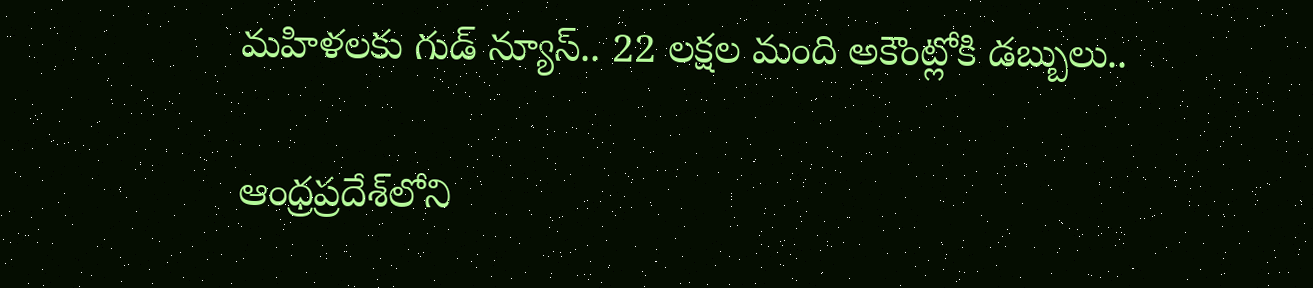మహిళలకు గుడ్ న్యూస్.. 22 లక్షల మంది అకౌంట్లోకి డబ్బులు..

ఆంధ్రప్రదేశ్‌లోని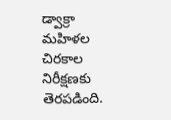డ్వాక్రా మహిళల చిరకాల నిరీక్షణకు తెరపడింది.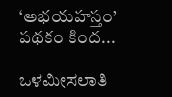‘అభయహస్తం’ పథకం కింద...

ಒಳಮೀಸಲಾತಿ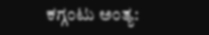ಕಗ್ಗಂಟು ಅಂತ್ಯ: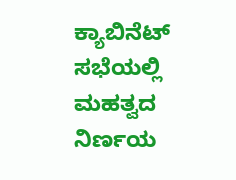ಕ್ಯಾಬಿನೆಟ್ ಸಭೆಯಲ್ಲಿ ಮಹತ್ವದ ನಿರ್ಣಯ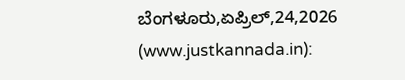ಬೆಂಗಳೂರು,ಏಪ್ರಿಲ್,24,2026 (www.justkannada.in):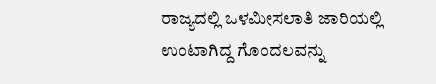ರಾಜ್ಯದಲ್ಲಿ ಒಳಮೀಸಲಾತಿ ಜಾರಿಯಲ್ಲಿ ಉಂಟಾಗಿದ್ದ ಗೊಂದಲವನ್ನು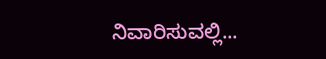ನಿವಾರಿಸುವಲ್ಲಿ...